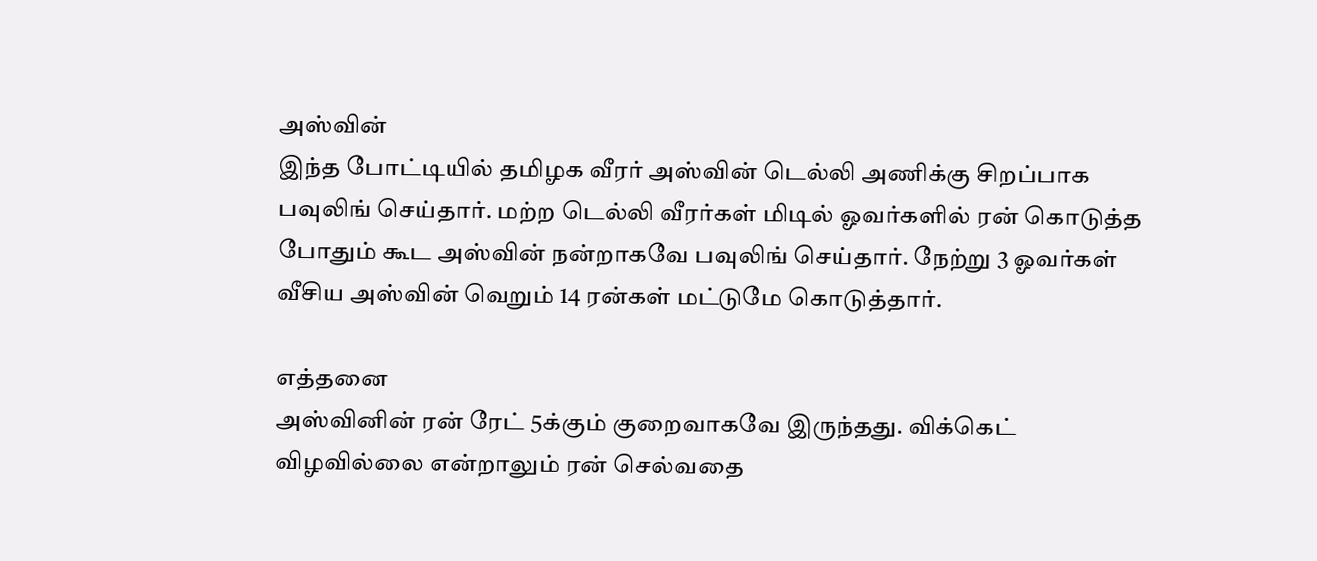அஸ்வின்
இந்த போட்டியில் தமிழக வீரர் அஸ்வின் டெல்லி அணிக்கு சிறப்பாக பவுலிங் செய்தார். மற்ற டெல்லி வீரர்கள் மிடில் ஓவர்களில் ரன் கொடுத்த போதும் கூட அஸ்வின் நன்றாகவே பவுலிங் செய்தார். நேற்று 3 ஓவர்கள் வீசிய அஸ்வின் வெறும் 14 ரன்கள் மட்டுமே கொடுத்தார்.

எத்தனை
அஸ்வினின் ரன் ரேட் 5க்கும் குறைவாகவே இருந்தது. விக்கெட் விழவில்லை என்றாலும் ரன் செல்வதை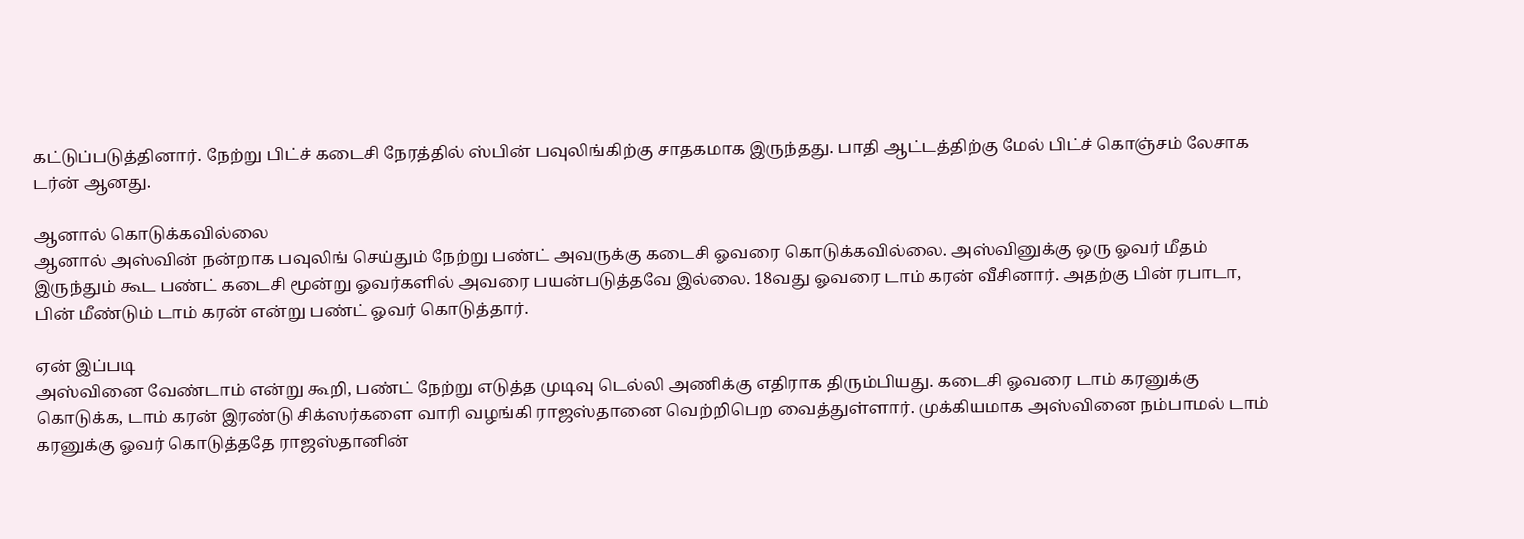கட்டுப்படுத்தினார். நேற்று பிட்ச் கடைசி நேரத்தில் ஸ்பின் பவுலிங்கிற்கு சாதகமாக இருந்தது. பாதி ஆட்டத்திற்கு மேல் பிட்ச் கொஞ்சம் லேசாக டர்ன் ஆனது.

ஆனால் கொடுக்கவில்லை
ஆனால் அஸ்வின் நன்றாக பவுலிங் செய்தும் நேற்று பண்ட் அவருக்கு கடைசி ஓவரை கொடுக்கவில்லை. அஸ்வினுக்கு ஒரு ஓவர் மீதம் இருந்தும் கூட பண்ட் கடைசி மூன்று ஓவர்களில் அவரை பயன்படுத்தவே இல்லை. 18வது ஓவரை டாம் கரன் வீசினார். அதற்கு பின் ரபாடா, பின் மீண்டும் டாம் கரன் என்று பண்ட் ஓவர் கொடுத்தார்.

ஏன் இப்படி
அஸ்வினை வேண்டாம் என்று கூறி, பண்ட் நேற்று எடுத்த முடிவு டெல்லி அணிக்கு எதிராக திரும்பியது. கடைசி ஓவரை டாம் கரனுக்கு கொடுக்க, டாம் கரன் இரண்டு சிக்ஸர்களை வாரி வழங்கி ராஜஸ்தானை வெற்றிபெற வைத்துள்ளார். முக்கியமாக அஸ்வினை நம்பாமல் டாம் கரனுக்கு ஓவர் கொடுத்ததே ராஜஸ்தானின்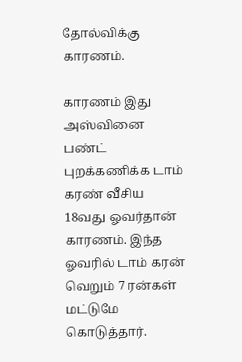தோல்விக்கு காரணம்.

காரணம் இது
அஸ்வினை பண்ட் புறக்கணிக்க டாம் கரண் வீசிய 18வது ஓவர்தான் காரணம். இந்த ஓவரில் டாம் கரன் வெறும் 7 ரன்கள் மட்டுமே கொடுத்தார்.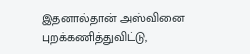இதனால்தான் அஸ்வினை புறக்கணித்துவிட்டு,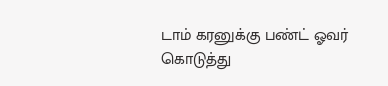டாம் கரனுக்கு பண்ட் ஓவர் கொடுத்து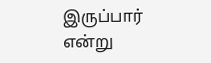இருப்பார் என்று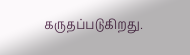கருதப்படுகிறது.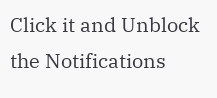Click it and Unblock the Notifications